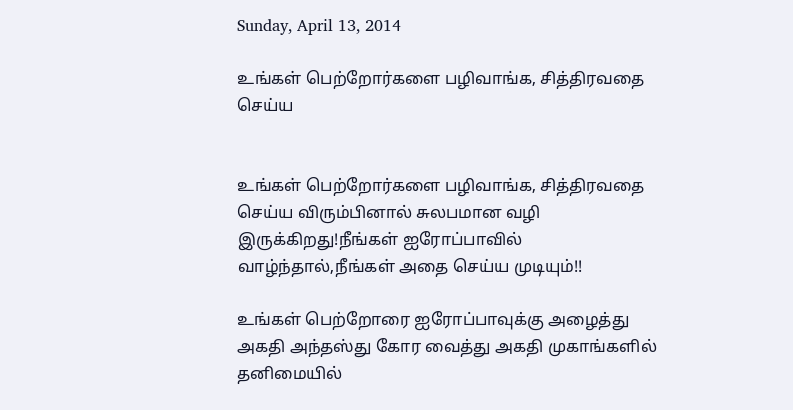Sunday, April 13, 2014

உங்கள் பெற்றோர்களை பழிவாங்க, சித்திரவதை செய்ய


உங்கள் பெற்றோர்களை பழிவாங்க, சித்திரவதை செய்ய விரும்பினால் சுலபமான வழி இருக்கிறது!நீங்கள் ஐரோப்பாவில் வாழ்ந்தால்,நீங்கள் அதை செய்ய முடியும்!!

உங்கள் பெற்றோரை ஐரோப்பாவுக்கு அழைத்து அகதி அந்தஸ்து கோர வைத்து அகதி முகாங்களில் தனிமையில்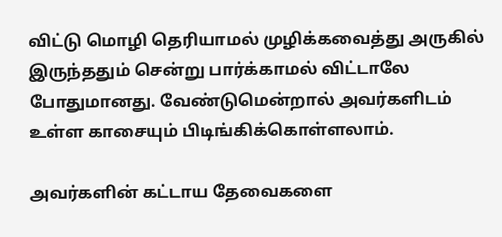விட்டு மொழி தெரியாமல் முழிக்கவைத்து அருகில் இருந்ததும் சென்று பார்க்காமல் விட்டாலே போதுமானது. வேண்டுமென்றால் அவர்களிடம் உள்ள காசையும் பிடிங்கிக்கொள்ளலாம்.

அவர்களின் கட்டாய தேவைகளை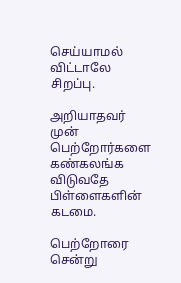செய்யாமல் விட்டாலே சிறப்பு.

அறியாதவர் முன் பெற்றோர்களை கண்கலங்க விடுவதே பிள்ளைகளின் கடமை.

பெற்றோரை சென்று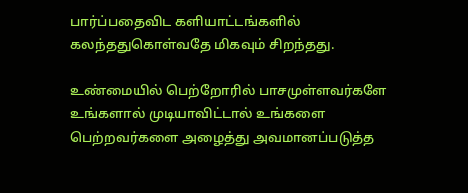பார்ப்பதைவிட களியாட்டங்களில் கலந்ததுகொள்வதே மிகவும் சிறந்தது.

உண்மையில் பெற்றோரில் பாசமுள்ளவர்களே உங்களால் முடியாவிட்டால் உங்களை பெற்றவர்களை அழைத்து அவமானப்படுத்த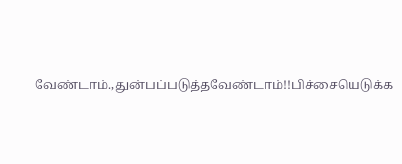வேண்டாம்.,துன்பப்படுத்தவேண்டாம்!!பிச்சையெடுக்க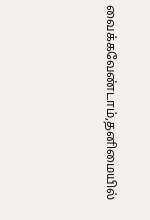வைக்கவேண்டாம்,தனிமையில்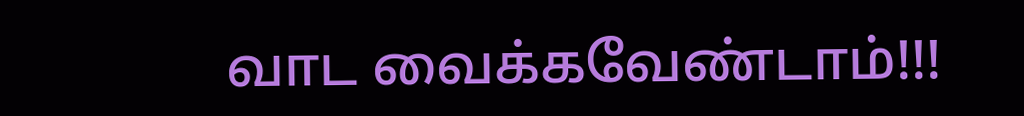வாட வைக்கவேண்டாம்!!!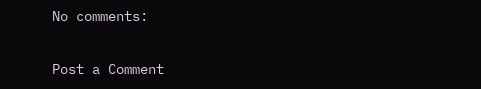No comments:

Post a Comment